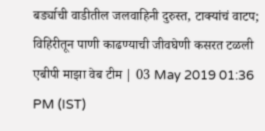बर्ड्याची वाडीतील जलवाहिनी दुरुस्त, टाक्यांचं वाटप; विहिरीतून पाणी काढण्याची जीवघेणी कसरत टळली
एबीपी माझा वेब टीम | 03 May 2019 01:36 PM (IST)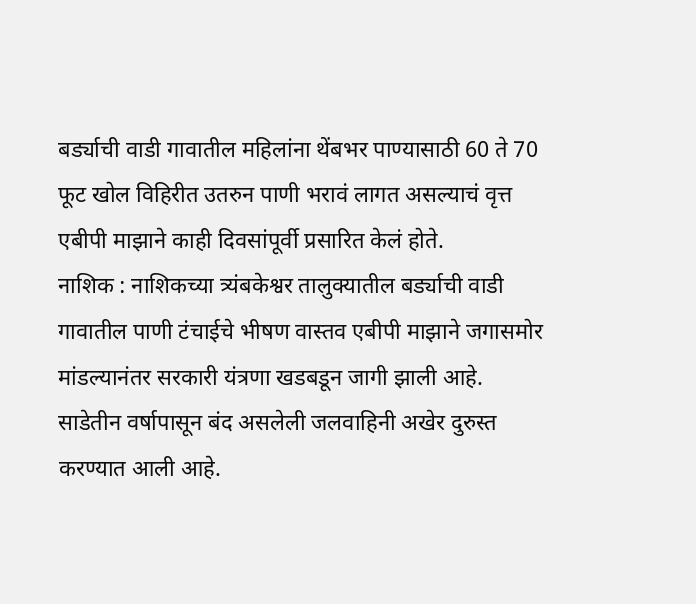बर्ड्याची वाडी गावातील महिलांना थेंबभर पाण्यासाठी 60 ते 70 फूट खोल विहिरीत उतरुन पाणी भरावं लागत असल्याचं वृत्त एबीपी माझाने काही दिवसांपूर्वी प्रसारित केलं होते.
नाशिक : नाशिकच्या त्र्यंबकेश्वर तालुक्यातील बर्ड्याची वाडी गावातील पाणी टंचाईचे भीषण वास्तव एबीपी माझाने जगासमोर मांडल्यानंतर सरकारी यंत्रणा खडबडून जागी झाली आहे. साडेतीन वर्षापासून बंद असलेली जलवाहिनी अखेर दुरुस्त करण्यात आली आहे.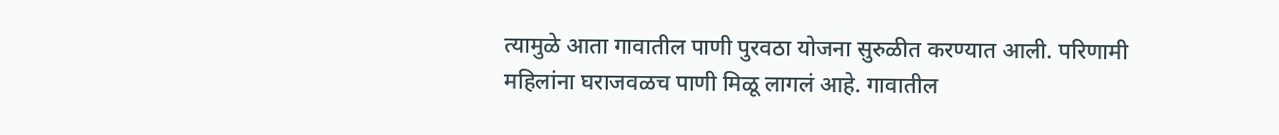त्यामुळे आता गावातील पाणी पुरवठा योजना सुरुळीत करण्यात आली. परिणामी महिलांना घराजवळच पाणी मिळू लागलं आहे. गावातील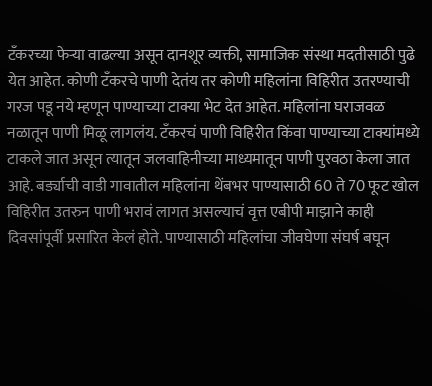टँकरच्या फेऱ्या वाढल्या असून दानशूर व्यक्ती, सामाजिक संस्था मदतीसाठी पुढे येत आहेत. कोणी टँकरचे पाणी देतंय तर कोणी महिलांना विहिरीत उतरण्याची गरज पडू नये म्हणून पाण्याच्या टाक्या भेट देत आहेत. महिलांना घराजवळ नळातून पाणी मिळू लागलंय. टँकरचं पाणी विहिरीत किंवा पाण्याच्या टाक्यांमध्ये टाकले जात असून त्यातून जलवाहिनीच्या माध्यमातून पाणी पुरवठा केला जात आहे. बर्ड्याची वाडी गावातील महिलांना थेंबभर पाण्यासाठी 60 ते 70 फूट खोल विहिरीत उतरुन पाणी भरावं लागत असल्याचं वृत्त एबीपी माझाने काही दिवसांपूर्वी प्रसारित केलं होते. पाण्यासाठी महिलांचा जीवघेणा संघर्ष बघून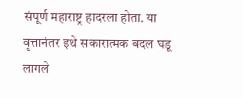संपूर्ण महाराष्ट्र हादरला होता. या वृत्तानंतर इथे सकारात्मक बदल घडू लागले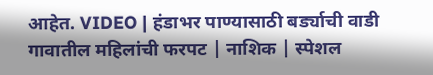आहेत. VIDEO | हंडाभर पाण्यासाठी बर्ड्याची वाडी गावातील महिलांची फरपट | नाशिक | स्पेशल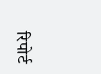रिपोर्ट